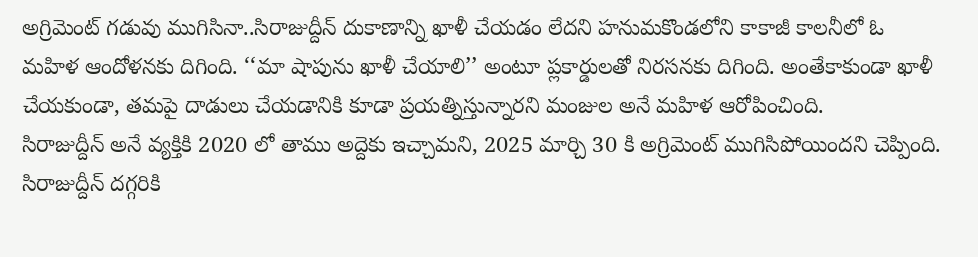అగ్రిమెంట్ గడువు ముగిసినా..సిరాజుద్దీన్ దుకాణాన్ని ఖాళీ చేయడం లేదని హనుమకొండలోని కాకాజీ కాలనీలో ఓ మహిళ ఆందోళనకు దిగింది. ‘‘మా షాపును ఖాళీ చేయాలి’’ అంటూ ప్లకార్డులతో నిరసనకు దిగింది. అంతేకాకుండా ఖాళీ చేయకుండా, తమపై దాడులు చేయడానికి కూడా ప్రయత్నిస్తున్నారని మంజుల అనే మహిళ ఆరోపించింది.
సిరాజుద్దీన్ అనే వ్యక్తికి 2020 లో తాము అద్దెకు ఇచ్చామని, 2025 మార్చి 30 కి అగ్రిమెంట్ ముగిసిపోయిందని చెప్పింది. సిరాజుద్దీన్ దగ్గరికి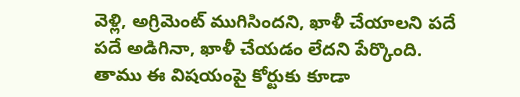వెళ్లి, అగ్రిమెంట్ ముగిసిందని, ఖాళీ చేయాలని పదే పదే అడిగినా, ఖాళీ చేయడం లేదని పేర్కొంది.
తాము ఈ విషయంపై కోర్టుకు కూడా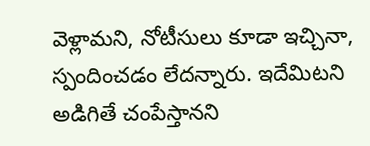వెళ్లామని, నోటీసులు కూడా ఇచ్చినా, స్పందించడం లేదన్నారు. ఇదేమిటని అడిగితే చంపేస్తానని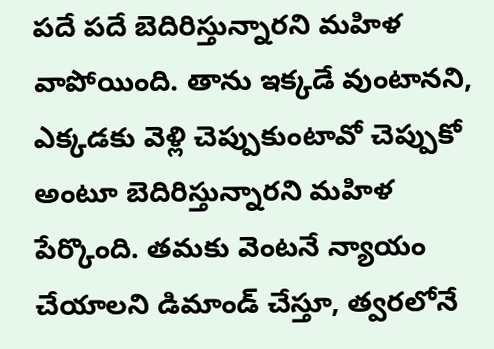పదే పదే బెదిరిస్తున్నారని మహిళ వాపోయింది. తాను ఇక్కడే వుంటానని, ఎక్కడకు వెళ్లి చెప్పుకుంటావో చెప్పుకో అంటూ బెదిరిస్తున్నారని మహిళ పేర్కొంది. తమకు వెంటనే న్యాయం చేయాలని డిమాండ్ చేస్తూ, త్వరలోనే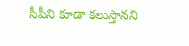సీపీని కూడా కలుస్తానని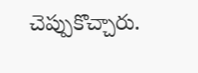చెప్పుకొచ్చారు.